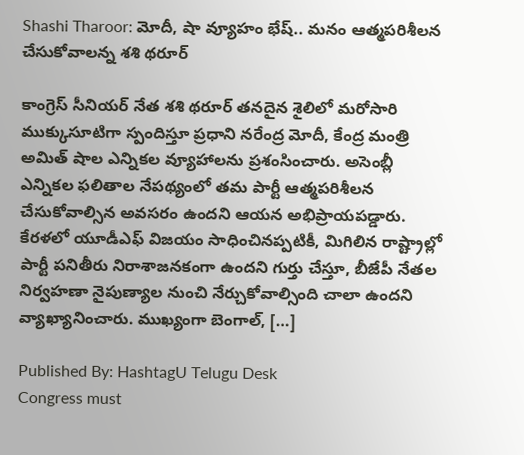Shashi Tharoor: మోదీ, షా వ్యూహం భేష్.. మనం ఆత్మపరిశీలన చేసుకోవాలన్న శశి థరూర్

కాంగ్రెస్ సీనియర్ నేత శశి థరూర్ తనదైన శైలిలో మరోసారి ముక్కుసూటిగా స్పందిస్తూ ప్రధాని నరేంద్ర మోదీ, కేంద్ర మంత్రి అమిత్ షాల ఎన్నికల వ్యూహాలను ప్రశంసించారు. అసెంబ్లీ ఎన్నికల ఫలితాల నేపథ్యంలో తమ పార్టీ ఆత్మపరిశీలన చేసుకోవాల్సిన అవసరం ఉందని ఆయన అభిప్రాయపడ్డారు. కేరళలో యూడీఎఫ్ విజయం సాధించినప్పటికీ, మిగిలిన రాష్ట్రాల్లో పార్టీ పనితీరు నిరాశాజనకంగా ఉందని గుర్తు చేస్తూ, బీజేపీ నేతల నిర్వహణా నైపుణ్యాల నుంచి నేర్చుకోవాల్సింది చాలా ఉందని వ్యాఖ్యానించారు. ముఖ్యంగా బెంగాల్, […]

Published By: HashtagU Telugu Desk
Congress must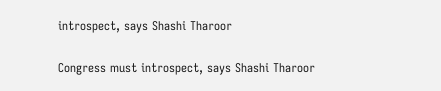introspect, says Shashi Tharoor

Congress must introspect, says Shashi Tharoor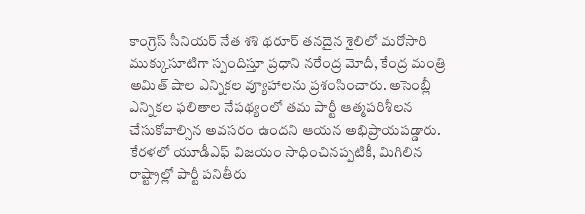కాంగ్రెస్ సీనియర్ నేత శశి థరూర్ తనదైన శైలిలో మరోసారి ముక్కుసూటిగా స్పందిస్తూ ప్రధాని నరేంద్ర మోదీ, కేంద్ర మంత్రి అమిత్ షాల ఎన్నికల వ్యూహాలను ప్రశంసించారు. అసెంబ్లీ ఎన్నికల ఫలితాల నేపథ్యంలో తమ పార్టీ ఆత్మపరిశీలన చేసుకోవాల్సిన అవసరం ఉందని ఆయన అభిప్రాయపడ్డారు. కేరళలో యూడీఎఫ్ విజయం సాధించినప్పటికీ, మిగిలిన రాష్ట్రాల్లో పార్టీ పనితీరు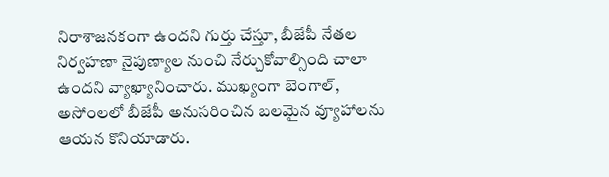నిరాశాజనకంగా ఉందని గుర్తు చేస్తూ, బీజేపీ నేతల నిర్వహణా నైపుణ్యాల నుంచి నేర్చుకోవాల్సింది చాలా ఉందని వ్యాఖ్యానించారు. ముఖ్యంగా బెంగాల్, అసోంలలో బీజేపీ అనుసరించిన బలమైన వ్యూహాలను ఆయన కొనియాడారు.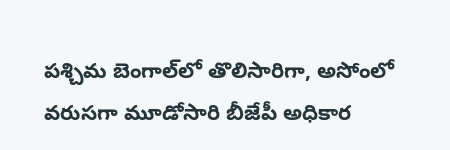పశ్చిమ బెంగాల్‌లో తొలిసారిగా, అసోంలో వరుసగా మూడోసారి బీజేపీ అధికార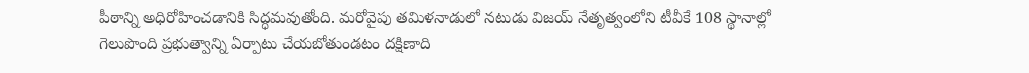పీఠాన్ని అధిరోహించడానికి సిద్ధమవుతోంది. మరోవైపు తమిళనాడులో నటుడు విజయ్ నేతృత్వంలోని టీవీకే 108 స్థానాల్లో గెలుపొంది ప్రభుత్వాన్ని ఏర్పాటు చేయబోతుండటం దక్షిణాది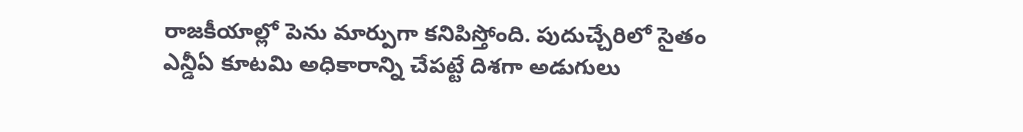రాజకీయాల్లో పెను మార్పుగా కనిపిస్తోంది. పుదుచ్చేరిలో సైతం ఎన్డీఏ కూటమి అధికారాన్ని చేపట్టే దిశగా అడుగులు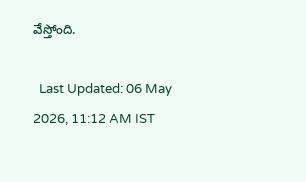వేస్తోంది.

  Last Updated: 06 May 2026, 11:12 AM IST